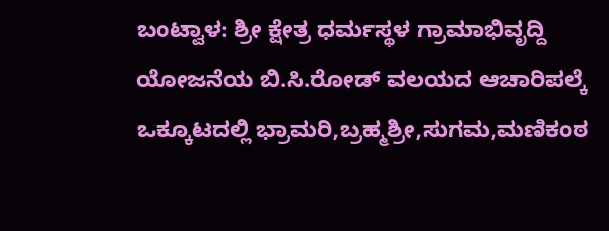ಬಂಟ್ವಾಳ: ಶ್ರೀ ಕ್ಷೇತ್ರ ಧರ್ಮಸ್ಥಳ ಗ್ರಾಮಾಭಿವೃದ್ದಿ ಯೋಜನೆಯ ಬಿ.ಸಿ.ರೋಡ್ ವಲಯದ ಆಚಾರಿಪಲ್ಕೆ ಒಕ್ಕೂಟದಲ್ಲಿ ಭ್ರಾಮರಿ,ಬ್ರಹ್ಮಶ್ರೀ,ಸುಗಮ,ಮಣಿಕಂಠ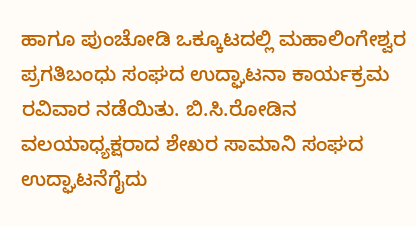ಹಾಗೂ ಪುಂಚೋಡಿ ಒಕ್ಕೂಟದಲ್ಲಿ ಮಹಾಲಿಂಗೇಶ್ವರ ಪ್ರಗತಿಬಂಧು ಸಂಘದ ಉದ್ಘಾಟನಾ ಕಾರ್ಯಕ್ರಮ ರವಿವಾರ ನಡೆಯಿತು. ಬಿ.ಸಿ.ರೋಡಿನ ವಲಯಾಧ್ಯಕ್ಷರಾದ ಶೇಖರ ಸಾಮಾನಿ ಸಂಘದ ಉದ್ಘಾಟನೆಗೈದು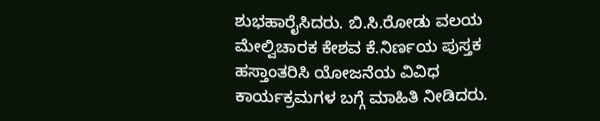ಶುಭಹಾರೈಸಿದರು‌. ಬಿ.ಸಿ.ರೋಡು ವಲಯ ಮೇಲ್ವಿಚಾರಕ ಕೇಶವ ಕೆ.ನಿರ್ಣಯ ಪುಸ್ತಕ ಹಸ್ತಾಂತರಿಸಿ ಯೋಜನೆಯ ವಿವಿಧ ಕಾರ್ಯಕ್ರಮಗಳ ಬಗ್ಗೆ ಮಾಹಿತಿ ನೀಡಿದರು.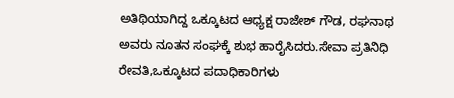ಅತಿಥಿಯಾಗಿದ್ದ ಒಕ್ಕೂಟದ ಆಧ್ಯಕ್ಷ ರಾಜೇಶ್ ಗೌಡ, ರಘನಾಥ ಅವರು ನೂತನ ಸಂಘಕ್ಕೆ ಶುಭ ಹಾರೈಸಿದರು.ಸೇವಾ ಪ್ರತಿನಿಧಿ ರೇವತಿ,ಒಕ್ಕೂಟದ ಪದಾಧಿಕಾರಿಗಳು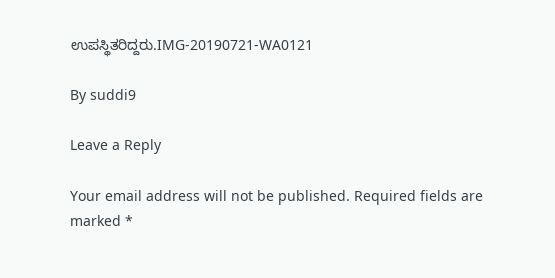ಉಪಸ್ಥಿತರಿದ್ದರು.IMG-20190721-WA0121

By suddi9

Leave a Reply

Your email address will not be published. Required fields are marked *